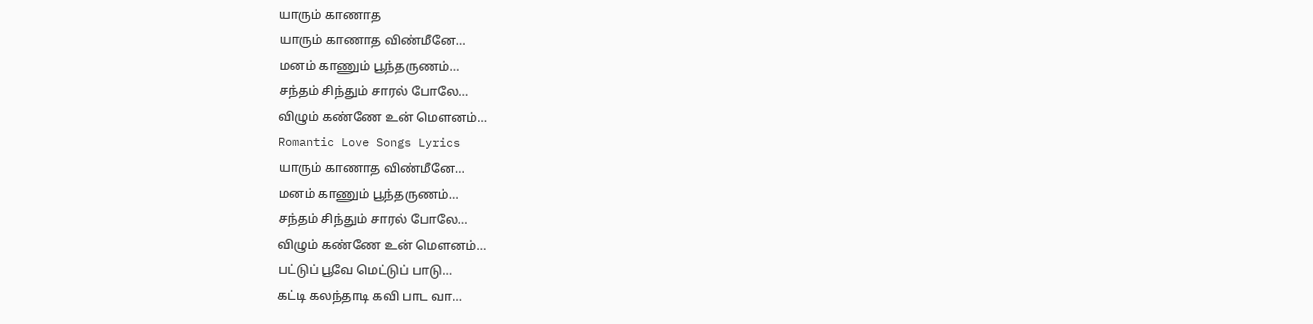யாரும் காணாத
யாரும் காணாத விண்மீனே…
மனம் காணும் பூந்தருணம்…
சந்தம் சிந்தும் சாரல் போலே…
விழும் கண்ணே உன் மெளனம்…
Romantic Love Songs Lyrics
யாரும் காணாத விண்மீனே…
மனம் காணும் பூந்தருணம்…
சந்தம் சிந்தும் சாரல் போலே…
விழும் கண்ணே உன் மெளனம்…
பட்டுப் பூவே மெட்டுப் பாடு…
கட்டி கலந்தாடி கவி பாட வா…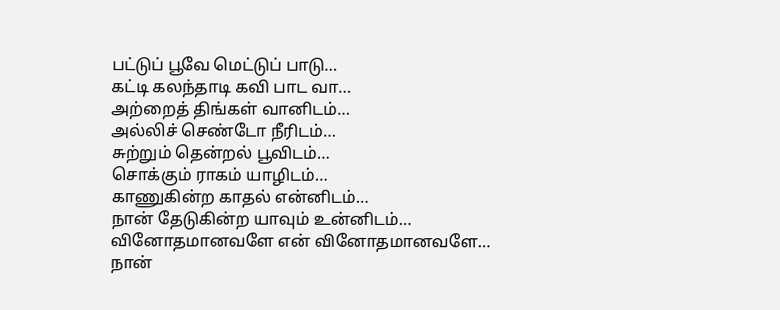பட்டுப் பூவே மெட்டுப் பாடு…
கட்டி கலந்தாடி கவி பாட வா…
அற்றைத் திங்கள் வானிடம்…
அல்லிச் செண்டோ நீரிடம்…
சுற்றும் தென்றல் பூவிடம்…
சொக்கும் ராகம் யாழிடம்…
காணுகின்ற காதல் என்னிடம்…
நான் தேடுகின்ற யாவும் உன்னிடம்…
வினோதமானவளே என் வினோதமானவளே…
நான்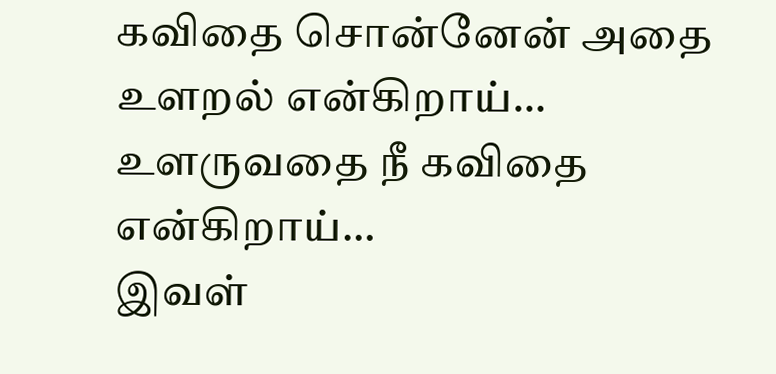கவிதை சொன்னேன் அதை உளறல் என்கிறாய்…
உளருவதை நீ கவிதை என்கிறாய்…
இவள்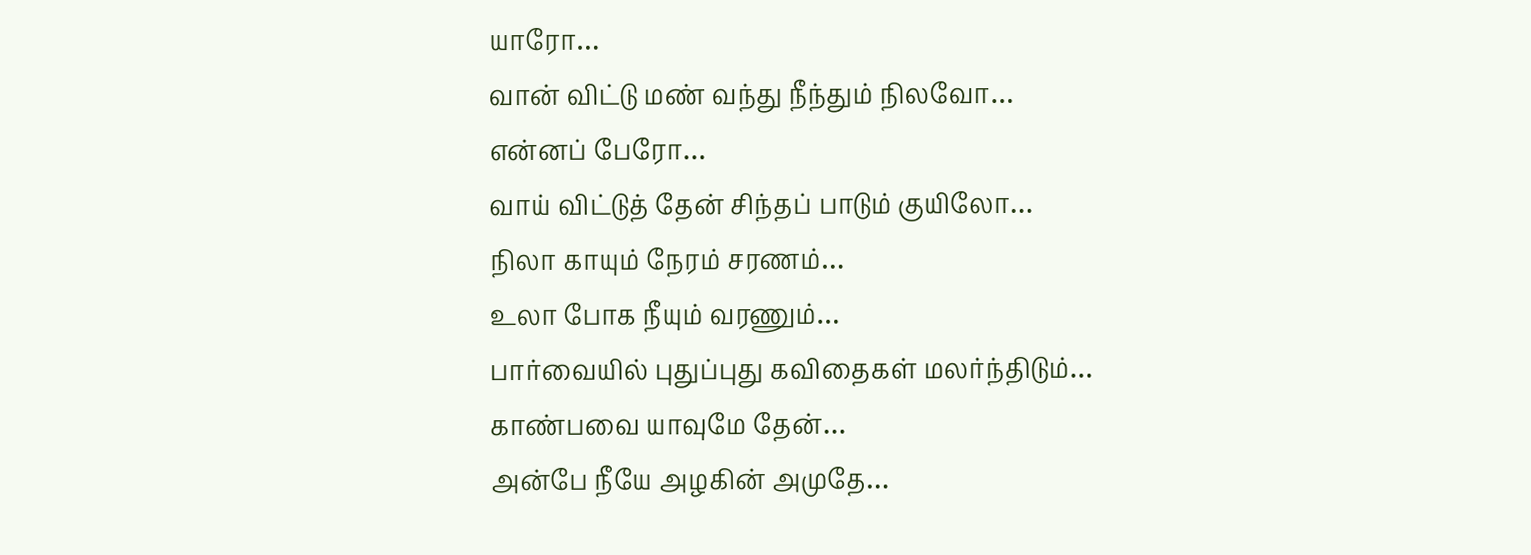யாரோ…
வான் விட்டு மண் வந்து நீந்தும் நிலவோ…
என்னப் பேரோ…
வாய் விட்டுத் தேன் சிந்தப் பாடும் குயிலோ…
நிலா காயும் நேரம் சரணம்…
உலா போக நீயும் வரணும்…
பார்வையில் புதுப்புது கவிதைகள் மலர்ந்திடும்…
காண்பவை யாவுமே தேன்…
அன்பே நீயே அழகின் அமுதே…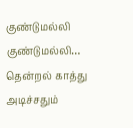குண்டுமல்லி குண்டுமல்லி…
தென்றல் காத்து அடிச்சதும்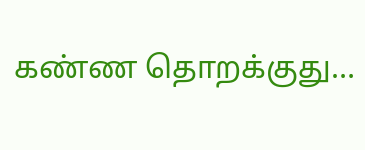கண்ண தொறக்குது…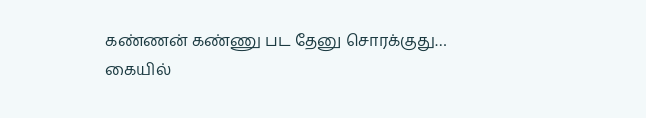கண்ணன் கண்ணு பட தேனு சொரக்குது…
கையில்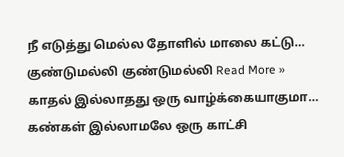நீ எடுத்து மெல்ல தோளில் மாலை கட்டு…
குண்டுமல்லி குண்டுமல்லி Read More »
காதல் இல்லாதது ஒரு வாழ்க்கையாகுமா…
கண்கள் இல்லாமலே ஒரு காட்சி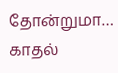தோன்றுமா…
காதல்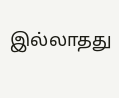இல்லாதது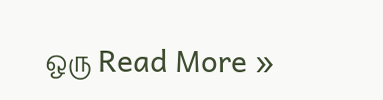ஒரு Read More »